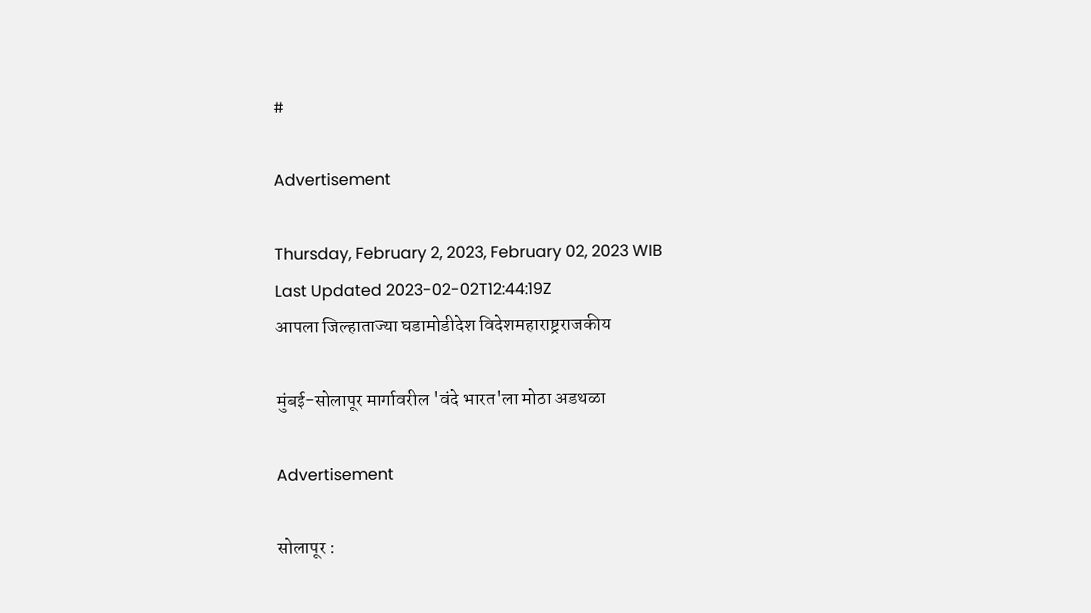#

Advertisement

Thursday, February 2, 2023, February 02, 2023 WIB
Last Updated 2023-02-02T12:44:19Z
आपला जिल्हाताज्या घडामोडीदेश विदेशमहाराष्ट्रराजकीय

मुंबई-सोलापूर मार्गावरील 'वंदे भारत'ला मोठा अडथळा

Advertisement

सोलापूर :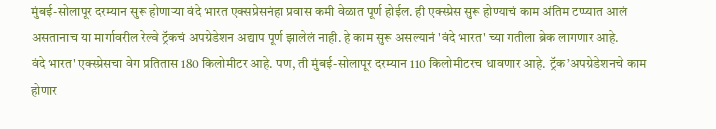मुंबई-सोलापूर दरम्यान सुरू होणाऱ्या वंदे भारत एक्सप्रेसनंहा प्रवास कमी वेळात पूर्ण होईल. ही एक्स्प्रेस सुरू होण्याचं काम अंतिम टप्प्यात आलं असतानाच या मार्गावरील रेल्वे ट्रॅकचं अपग्रेडेशन अद्याप पूर्ण झालेलं नाही. हे काम सुरू असल्यानं 'वंदे भारत' च्या गतीला ब्रेक लागणार आहे.
वंदे भारत' एक्स्प्रेसचा वेग प्रतितास 180 किलोमीटर आहे. पण, ती मुंबई-सोलापूर दरम्यान 110 किलोमीटरच धावणार आहे. ट्रॅक’अपग्रेडेशनचे काम होणार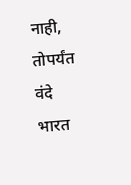नाही, तोपर्यंत वंदे भारत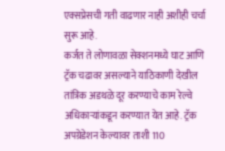एक्सप्रेसची गती वाढणार नाही अशीही चर्चा सुरू आहे.
कर्जत ते लोणावळा सेक्शनमध्ये घाट आणि ट्रॅक चढावर असल्याने याठिकाणी देखील तांत्रिक अडथळे दूर करण्याचे काम रेल्वे अधिकाऱ्यांकडून करण्यात येत आहे. ट्रॅक अपग्रेडेशन केल्यावर ताशी 110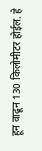हून वाढून 130 किलोमीटर होईल. हे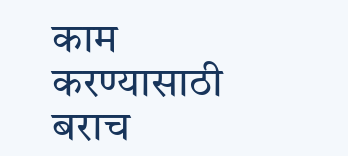काम करण्यासाठी बराच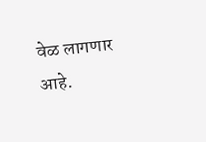वेळ लागणार आहे.